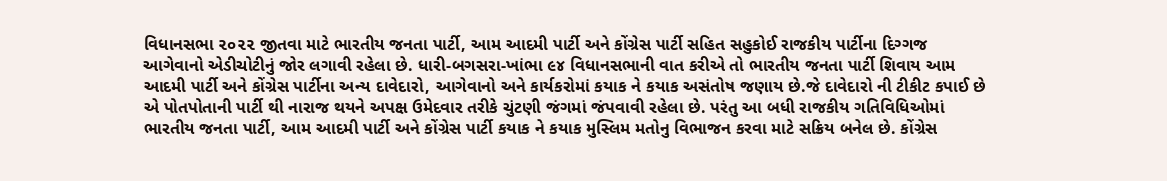વિધાનસભા ૨૦૨૨ જીતવા માટે ભારતીય જનતા પાર્ટી, આમ આદમી પાર્ટી અને કોંગ્રેસ પાર્ટી સહિત સહુકોઈ રાજકીય પાર્ટીના દિગ્ગજ આગેવાનો એડીચોટીનું જોર લગાવી રહેલા છે. ધારી-બગસરા-ખાંભા ૯૪ વિધાનસભાની વાત કરીએ તો ભારતીય જનતા પાર્ટી શિવાય આમ આદમી પાર્ટી અને કોંગ્રેસ પાર્ટીના અન્ય દાવેદારો, આગેવાનો અને કાર્યકરોમાં કયાક ને કયાક અસંતોષ જણાય છે.જે દાવેદારો ની ટીકીટ કપાઈ છે એ પોતપોતાની પાર્ટી થી નારાજ થયને અપક્ષ ઉમેદવાર તરીકે ચુંટણી જંગમાં જંપવાવી રહેલા છે. પરંતુ આ બધી રાજકીય ગતિવિધિઓમાં ભારતીય જનતા પાર્ટી, આમ આદમી પાર્ટી અને કોંગ્રેસ પાર્ટી કયાક ને કયાક મુસ્લિમ મતોનુ વિભાજન કરવા માટે સક્રિય બનેલ છે. કોંગ્રેસ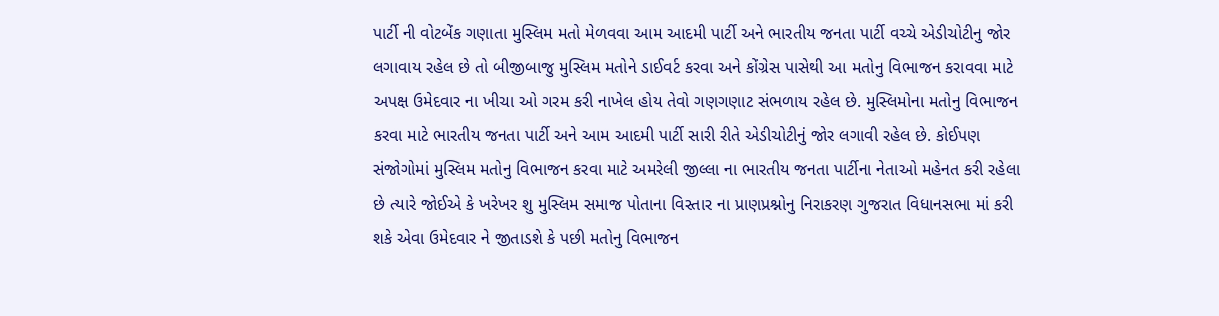પાર્ટી ની વોટબેંક ગણાતા મુસ્લિમ મતો મેળવવા આમ આદમી પાર્ટી અને ભારતીય જનતા પાર્ટી વચ્ચે એડીચોટીનુ જોર લગાવાય રહેલ છે તો બીજીબાજુ મુસ્લિમ મતોને ડાઈવર્ટ કરવા અને કોંગ્રેસ પાસેથી આ મતોનુ વિભાજન કરાવવા માટે અપક્ષ ઉમેદવાર ના ખીચા ઓ ગરમ કરી નાખેલ હોય તેવો ગણગણાટ સંભળાય રહેલ છે. મુસ્લિમોના મતોનુ વિભાજન કરવા માટે ભારતીય જનતા પાર્ટી અને આમ આદમી પાર્ટી સારી રીતે એડીચોટીનું જોર લગાવી રહેલ છે. કોઈપણ સંજોગોમાં મુસ્લિમ મતોનુ વિભાજન કરવા માટે અમરેલી જીલ્લા ના ભારતીય જનતા પાર્ટીના નેતાઓ મહેનત કરી રહેલા છે ત્યારે જોઈએ કે ખરેખર શુ મુસ્લિમ સમાજ પોતાના વિસ્તાર ના પ્રાણપ્રશ્નોનુ નિરાકરણ ગુજરાત વિધાનસભા માં કરી શકે એવા ઉમેદવાર ને જીતાડશે કે પછી મતોનુ વિભાજન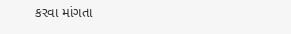કરવા માંગતા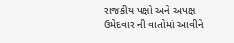રાજકીય પક્ષો અને અપક્ષ ઉમેદવાર ની વાતોમાં આવીને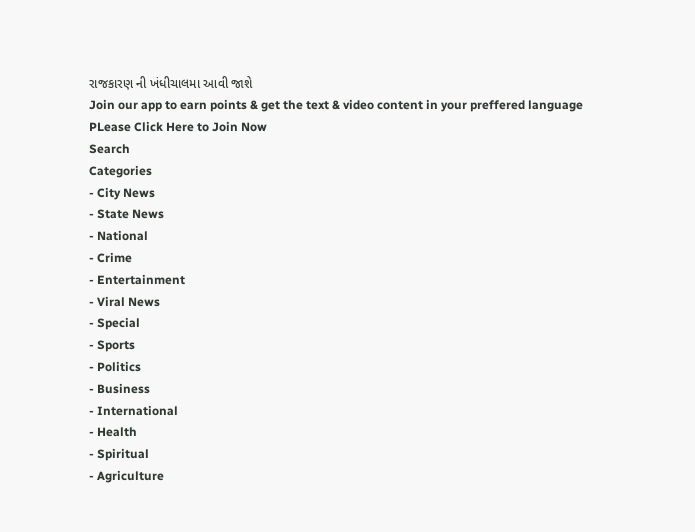રાજકારણ ની ખંધીચાલમા આવી જાશે
Join our app to earn points & get the text & video content in your preffered language
PLease Click Here to Join Now
Search
Categories
- City News
- State News
- National
- Crime
- Entertainment
- Viral News
- Special
- Sports
- Politics
- Business
- International
- Health
- Spiritual
- Agriculture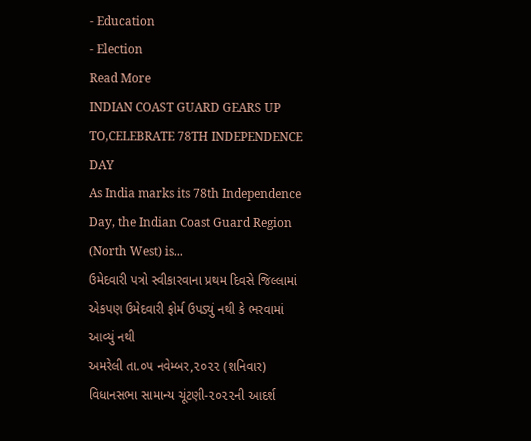- Education
- Election
Read More
INDIAN COAST GUARD GEARS UP TO,CELEBRATE 78TH INDEPENDENCE DAY
As India marks its 78th Independence Day, the Indian Coast Guard Region (North West) is...
ઉમેદવારી પત્રો સ્વીકારવાના પ્રથમ દિવસે જિલ્લામાં
એકપણ ઉમેદવારી ફોર્મ ઉપડ્યું નથી કે ભરવામાં આવ્યું નથી
અમરેલી તા.૦૫ નવેમ્બર,૨૦૨૨ (શનિવાર) વિધાનસભા સામાન્ય ચૂંટણી-૨૦૨૨ની આદર્શ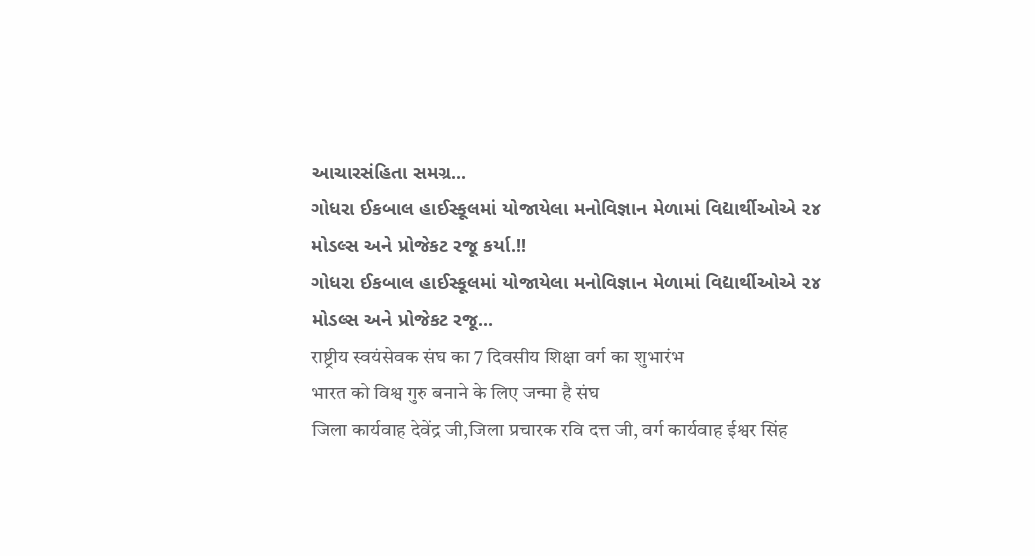આચારસંહિતા સમગ્ર...
ગોધરા ઈકબાલ હાઈસ્કૂલમાં યોજાયેલા મનોવિજ્ઞાન મેળામાં વિદ્યાર્થીઓએ ૨૪ મોડલ્સ અને પ્રોજેકટ રજૂ કર્યા.!!
ગોધરા ઈકબાલ હાઈસ્કૂલમાં યોજાયેલા મનોવિજ્ઞાન મેળામાં વિદ્યાર્થીઓએ ૨૪ મોડલ્સ અને પ્રોજેકટ રજૂ...
राष्ट्रीय स्वयंसेवक संघ का 7 दिवसीय शिक्षा वर्ग का शुभारंभ
भारत को विश्व गुरु बनाने के लिए जन्मा है संघ
जिला कार्यवाह देवेंद्र जी,जिला प्रचारक रवि दत्त जी, वर्ग कार्यवाह ईश्वर सिंह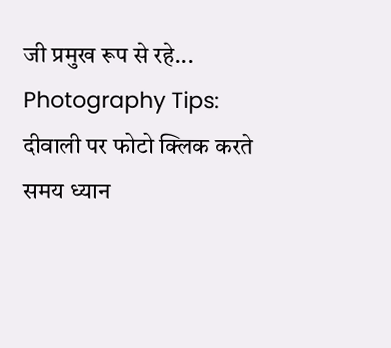जी प्रमुख रूप से रहे...
Photography Tips: दीवाली पर फोटो क्लिक करते समय ध्यान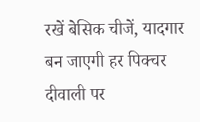रखें बेसिक चीजें, यादगार बन जाएगी हर पिक्चर
दीवाली पर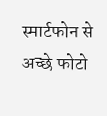स्मार्टफोन से अच्छे फोटो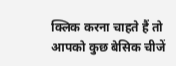क्लिक करना चाहते हैं तो आपको कुछ बेसिक चीजें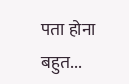पता होना बहुत...